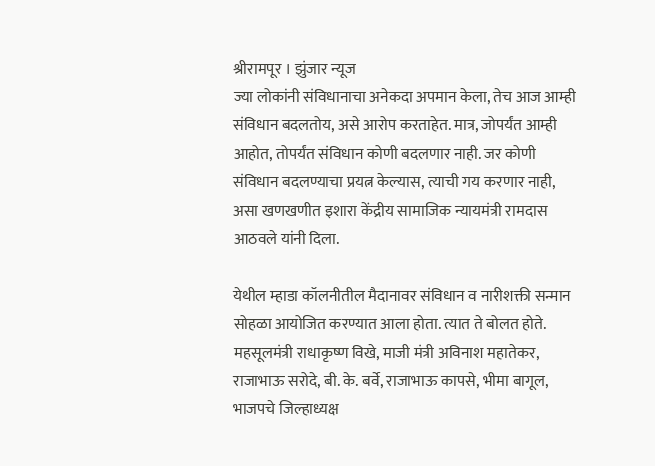श्रीरामपूर । झुंजार न्यूज
ज्या लोकांनी संविधानाचा अनेकदा अपमान केला, तेच आज आम्ही संविधान बदलतोय, असे आरोप करताहेत. मात्र, जोपर्यंत आम्ही आहोत, तोपर्यंत संविधान कोणी बदलणार नाही. जर कोणी संविधान बदलण्याचा प्रयत्न केल्यास, त्याची गय करणार नाही, असा खणखणीत इशारा केंद्रीय सामाजिक न्यायमंत्री रामदास आठवले यांनी दिला.

येथील म्हाडा कॉलनीतील मैदानावर संविधान व नारीशक्ती सन्मान सोहळा आयोजित करण्यात आला होता. त्यात ते बोलत होते. महसूलमंत्री राधाकृष्ण विखे, माजी मंत्री अविनाश महातेकर, राजाभाऊ सरोदे, बी. के. बर्वे, राजाभाऊ कापसे, भीमा बागूल, भाजपचे जिल्हाध्यक्ष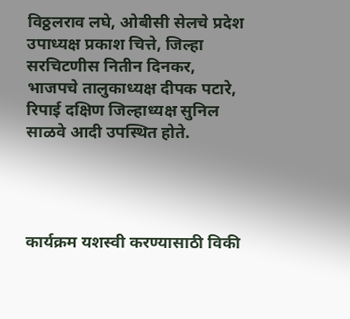विठ्ठलराव लघे, ओबीसी सेलचे प्रदेश उपाध्यक्ष प्रकाश चित्ते, जिल्हा सरचिटणीस नितीन दिनकर, भाजपचे तालुकाध्यक्ष दीपक पटारे, रिपाई दक्षिण जिल्हाध्यक्ष सुनिल साळवे आदी उपस्थित होते.




कार्यक्रम यशस्वी करण्यासाठी विकी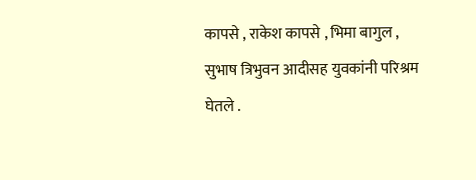कापसे , राकेश कापसे , भिमा बागुल , सुभाष त्रिभुवन आदीसह युवकांनी परिश्रम घेतले .